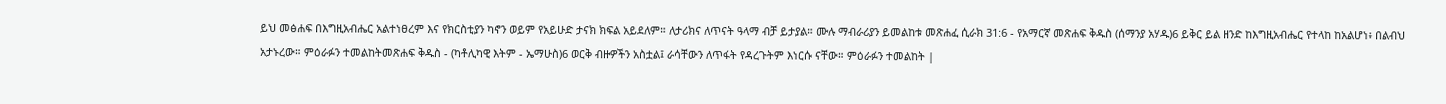ይህ መፅሐፍ በእግዚአብሔር አልተነፀረም እና የክርስቲያን ካኖን ወይም የአይሁድ ታናክ ክፍል አይደለም። ለታሪክና ለጥናት ዓላማ ብቻ ይታያል። ሙሉ ማብራሪያን ይመልከቱ መጽሐፈ ሲራክ 31:6 - የአማርኛ መጽሐፍ ቅዱስ (ሰማንያ አሃዱ)6 ይቅር ይል ዘንድ ከእግዚአብሔር የተላከ ከአልሆነ፥ በልብህ አታኑረው። ምዕራፉን ተመልከትመጽሐፍ ቅዱስ - (ካቶሊካዊ እትም - ኤማሁስ)6 ወርቅ ብዙዎችን አስቷል፤ ራሳቸውን ለጥፋት የዳረጉትም እነርሱ ናቸው። ምዕራፉን ተመልከት |